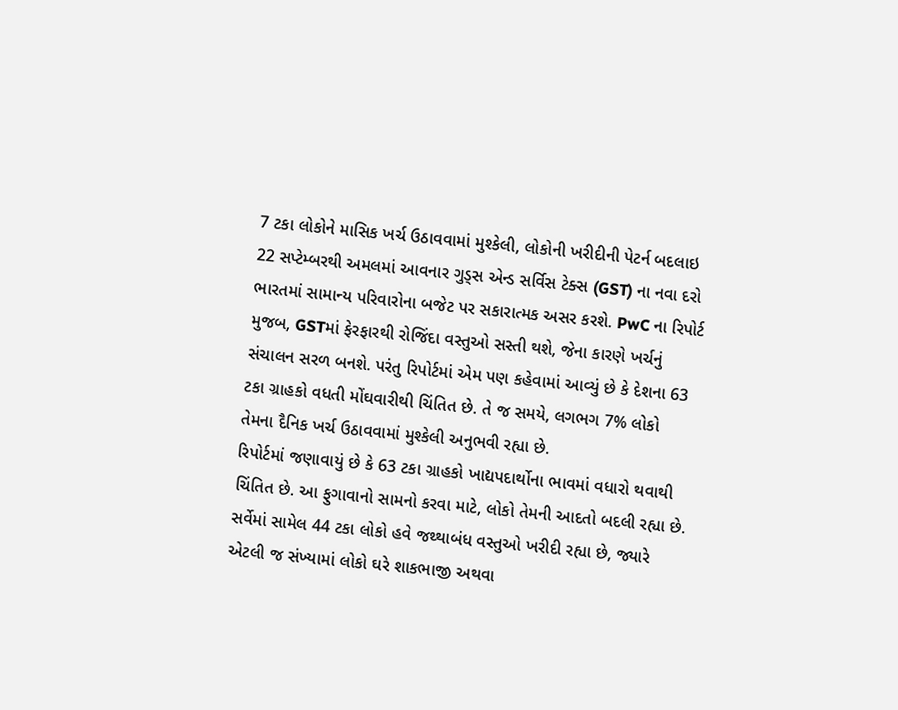7 ટકા લોકોને માસિક ખર્ચ ઉઠાવવામાં મુશ્કેલી, લોકોની ખરીદીની પેટર્ન બદલાઇ
22 સપ્ટેમ્બરથી અમલમાં આવનાર ગુડ્સ એન્ડ સર્વિસ ટેક્સ (GST) ના નવા દરો ભારતમાં સામાન્ય પરિવારોના બજેટ પર સકારાત્મક અસર કરશે. PwC ના રિપોર્ટ મુજબ, GSTમાં ફેરફારથી રોજિંદા વસ્તુઓ સસ્તી થશે, જેના કારણે ખર્ચનું સંચાલન સરળ બનશે. પરંતુ રિપોર્ટમાં એમ પણ કહેવામાં આવ્યું છે કે દેશના 63 ટકા ગ્રાહકો વધતી મોંઘવારીથી ચિંતિત છે. તે જ સમયે, લગભગ 7% લોકો તેમના દૈનિક ખર્ચ ઉઠાવવામાં મુશ્કેલી અનુભવી રહ્યા છે.
રિપોર્ટમાં જણાવાયું છે કે 63 ટકા ગ્રાહકો ખાદ્યપદાર્થોના ભાવમાં વધારો થવાથી ચિંતિત છે. આ ફુગાવાનો સામનો કરવા માટે, લોકો તેમની આદતો બદલી રહ્યા છે. સર્વેમાં સામેલ 44 ટકા લોકો હવે જથ્થાબંધ વસ્તુઓ ખરીદી રહ્યા છે, જ્યારે એટલી જ સંખ્યામાં લોકો ઘરે શાકભાજી અથવા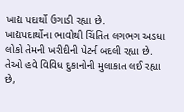ખાદ્ય પદાર્થો ઉગાડી રહ્યા છે.
ખાદ્યપદાર્થોના ભાવોથી ચિંતિત લગભગ અડધા લોકો તેમની ખરીદીની પેટર્ન બદલી રહ્યા છે. તેઓ હવે વિવિધ દુકાનોની મુલાકાત લઈ રહ્યા છે,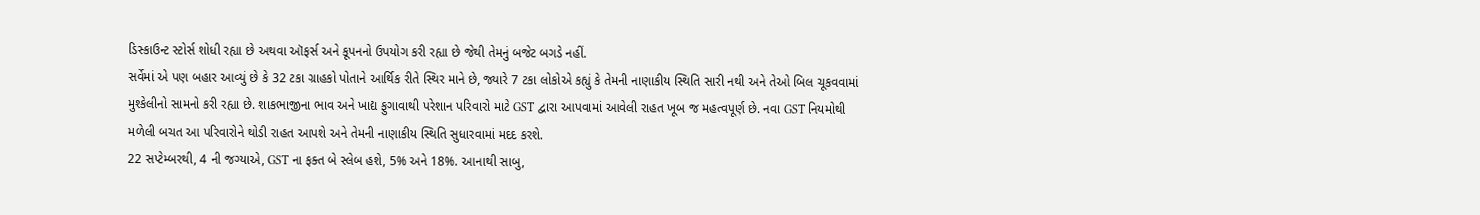ડિસ્કાઉન્ટ સ્ટોર્સ શોધી રહ્યા છે અથવા ઑફર્સ અને કૂપનનો ઉપયોગ કરી રહ્યા છે જેથી તેમનું બજેટ બગડે નહીં.
સર્વેમાં એ પણ બહાર આવ્યું છે કે 32 ટકા ગ્રાહકો પોતાને આર્થિક રીતે સ્થિર માને છે, જ્યારે 7 ટકા લોકોએ કહ્યું કે તેમની નાણાકીય સ્થિતિ સારી નથી અને તેઓ બિલ ચૂકવવામાં મુશ્કેલીનો સામનો કરી રહ્યા છે. શાકભાજીના ભાવ અને ખાદ્ય ફુગાવાથી પરેશાન પરિવારો માટે GST દ્વારા આપવામાં આવેલી રાહત ખૂબ જ મહત્વપૂર્ણ છે. નવા GST નિયમોથી મળેલી બચત આ પરિવારોને થોડી રાહત આપશે અને તેમની નાણાકીય સ્થિતિ સુધારવામાં મદદ કરશે.
22 સપ્ટેમ્બરથી, 4 ની જગ્યાએ, GST ના ફક્ત બે સ્લેબ હશે, 5% અને 18%. આનાથી સાબુ,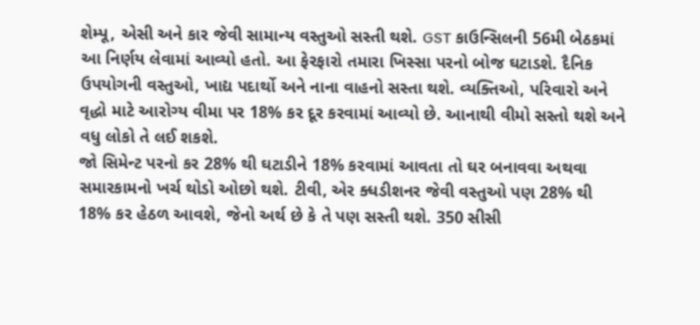શેમ્પૂ, એસી અને કાર જેવી સામાન્ય વસ્તુઓ સસ્તી થશે. GST કાઉન્સિલની 56મી બેઠકમાં આ નિર્ણય લેવામાં આવ્યો હતો. આ ફેરફારો તમારા ખિસ્સા પરનો બોજ ઘટાડશે. દૈનિક ઉપયોગની વસ્તુઓ, ખાદ્ય પદાર્થો અને નાના વાહનો સસ્તા થશે. વ્યક્તિઓ, પરિવારો અને વૃદ્ધો માટે આરોગ્ય વીમા પર 18% કર દૂર કરવામાં આવ્યો છે. આનાથી વીમો સસ્તો થશે અને વધુ લોકો તે લઈ શકશે.
જો સિમેન્ટ પરનો કર 28% થી ઘટાડીને 18% કરવામાં આવતા તો ઘર બનાવવા અથવા સમારકામનો ખર્ચ થોડો ઓછો થશે. ટીવી, એર ક્ધડીશનર જેવી વસ્તુઓ પણ 28% થી 18% કર હેઠળ આવશે, જેનો અર્થ છે કે તે પણ સસ્તી થશે. 350 સીસી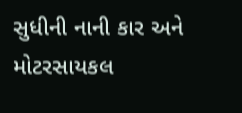સુધીની નાની કાર અને મોટરસાયકલ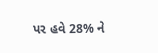પર હવે 28% ને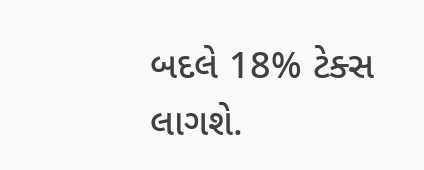બદલે 18% ટેક્સ લાગશે.